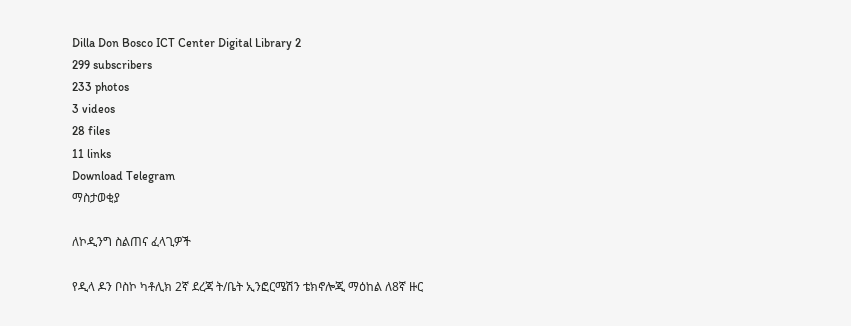Dilla Don Bosco ICT Center Digital Library 2
299 subscribers
233 photos
3 videos
28 files
11 links
Download Telegram
ማስታወቂያ

ለኮዲንግ ስልጠና ፈላጊዎች

የዲላ ዶን ቦስኮ ካቶሊክ 2ኛ ደረጃ ት/ቤት ኢንፎርሜሽን ቴክኖሎጂ ማዕከል ለ8ኛ ዙር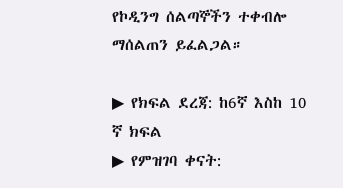የኮዲንግ ሰልጣኞችን ተቀብሎ ማሰልጠን ይፈልጋል።

▶ የክፍል ደረጃ: ከ6ኛ እስከ 10 ኛ ክፍል
▶ የምዝገባ ቀናት: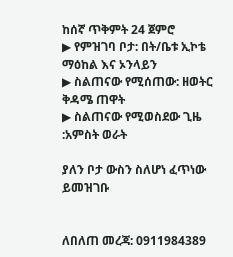ከሰኛ ጥቅምት 24 ጀምሮ
▶ የምዝገባ ቦታ: በት/ቤቱ ኢኮቴ ማዕከል እና ኦንላይን
▶ ስልጠናው የሚሰጠው: ዘወትር ቅዳሜ ጠዋት
▶ ስልጠናው የሚወስደው ጊዜ :አምስት ወራት

ያለን ቦታ ውስን ስለሆነ ፈጥነው ይመዝገቡ


ለበለጠ መረጃ: 0911984389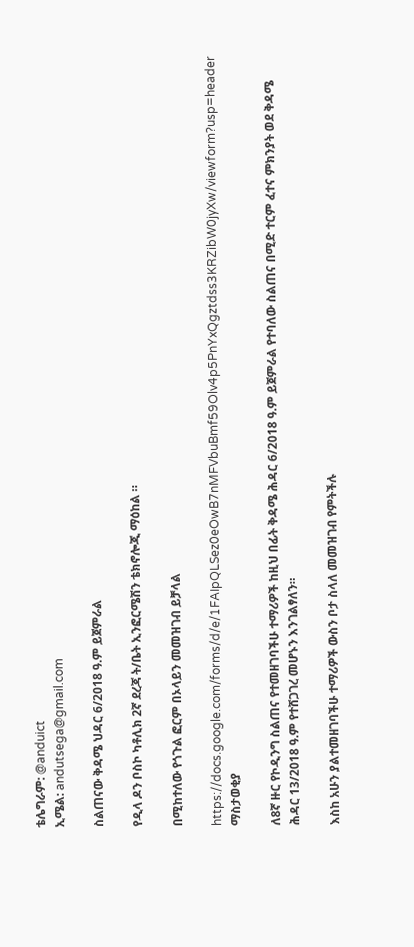ቴሌግራም: @anduict
ኢሜል: andutsega@gmail.com

ስልጠናው ቅዳሜ ህዳር 6/2018 ዓ.ም ይጀምራል

የዲላ ዶን ቦስኮ ካቶሊክ 2ኛ ደረጃ ት/ቤት ኢንፎርሜሽን ቴክኖሎጂ ማዕከል ።

በሚከተለው የጎጉል ፎርም በኦላይን መመዝገብ ይቻላል

https://docs.google.com/forms/d/e/1FAIpQLSez0eOwB7nMFVbuBmf59Olv4p5PnYxQgztdss3KRZibW0jyXw/viewform?usp=header
ማስታወቂያ

ለ8ኛ ዙር የኮዲንግ ስልጠና የተመዘገባችሁ ተማሪዎች ከዚህ በፊት ቅዳሜ ሕዳር 6/2018 ዓ.ም ይጀምራል የተባለው ስልጠና በሚድ ተርም ፈተና ምክንያት ወደ ቅዳሜ ሕዳር 13/2018 ዓ.ም የተሸጋገረ መሆኑን እንገልፃለን።

እስከ አሁን ያልተመዘገባችሁ ተማሪዎች ውስን ቦታ ስላለ መመዝገብ የምትችሉ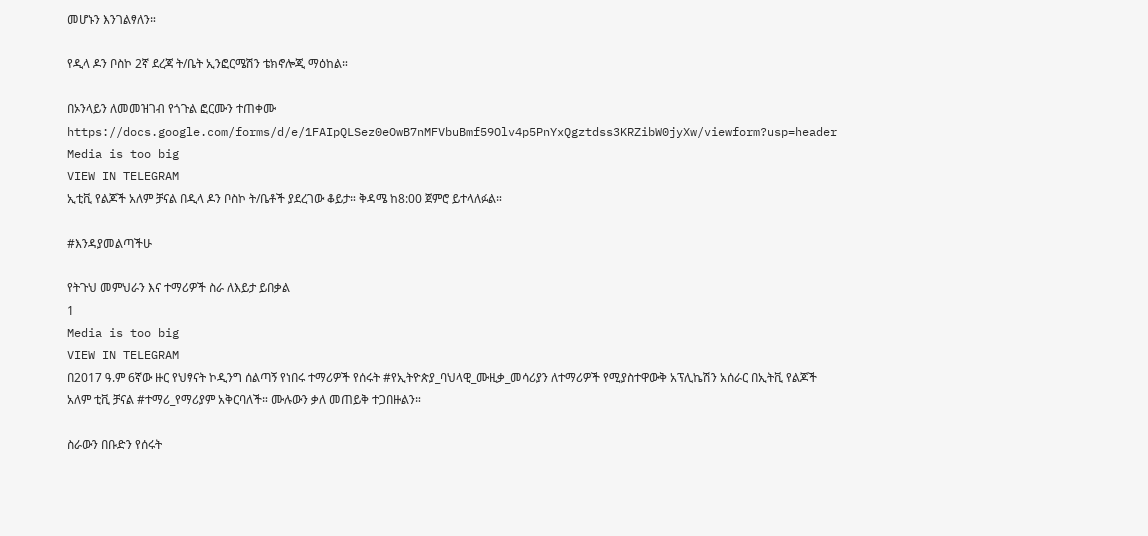መሆኑን እንገልፃለን።

የዲላ ዶን ቦስኮ 2ኛ ደረጃ ት/ቤት ኢንፎርሜሽን ቴክኖሎጂ ማዕከል።

በኦንላይን ለመመዝገብ የጎጉል ፎርሙን ተጠቀሙ
https://docs.google.com/forms/d/e/1FAIpQLSez0eOwB7nMFVbuBmf59Olv4p5PnYxQgztdss3KRZibW0jyXw/viewform?usp=header
Media is too big
VIEW IN TELEGRAM
ኢቲቪ የልጆች አለም ቻናል በዲላ ዶን ቦስኮ ት/ቤቶች ያደረገው ቆይታ። ቅዳሜ ከ8:00 ጀምሮ ይተላለፉል።

#እንዳያመልጣችሁ

የትጉህ መምህራን እና ተማሪዎች ስራ ለእይታ ይበቃል
1
Media is too big
VIEW IN TELEGRAM
በ2017 ዓ.ም 6ኛው ዙር የህፃናት ኮዲንግ ሰልጣኝ የነበሩ ተማሪዎች የሰሩት #የኢትዮጵያ_ባህላዊ_ሙዚቃ_መሳሪያን ለተማሪዎች የሚያስተዋውቅ አፕሊኬሽን አሰራር በኢትቪ የልጆች አለም ቲቪ ቻናል #ተማሪ_የማሪያም አቅርባለች። ሙሉውን ቃለ መጠይቅ ተጋበዙልን።

ስራውን በቡድን የሰሩት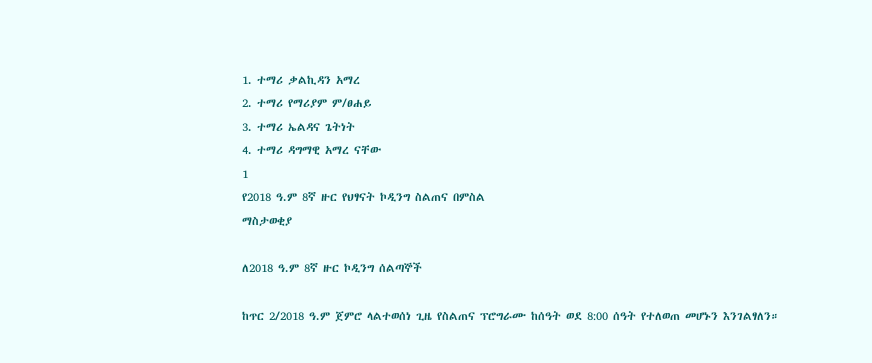1. ተማሪ ቃልኪዳን አማረ
2. ተማሪ የማሪያም ም/ፀሐይ
3. ተማሪ ኤልዳና ጌትነት
4. ተማሪ ዳግማዊ አማረ ናቸው
1
የ2018 ዓ.ም 8ኛ ዙር የህፃናት ኮዲንግ ስልጠና በምስል
ማስታወቂያ

ለ2018 ዓ.ም 8ኛ ዙር ኮዲንግ ሰልጣኞች

ከጥር 2/2018 ዓ.ም ጀምሮ ላልተወሰነ ጊዜ የስልጠና ፕሮግራሙ ከሰዓት ወደ 8:00 ሰዓት የተለወጠ መሆኑን እንገልፃለን።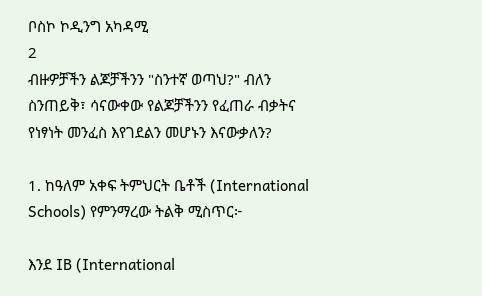ቦስኮ ኮዲንግ አካዳሚ
2
ብዙዎቻችን ልጆቻችንን "ስንተኛ ወጣህ?" ብለን ስንጠይቅ፣ ሳናውቀው የልጆቻችንን የፈጠራ ብቃትና የነፃነት መንፈስ እየገደልን መሆኑን እናውቃለን?

1. ከዓለም አቀፍ ትምህርት ቤቶች (International Schools) የምንማረው ትልቅ ሚስጥር፦

እንደ IB (International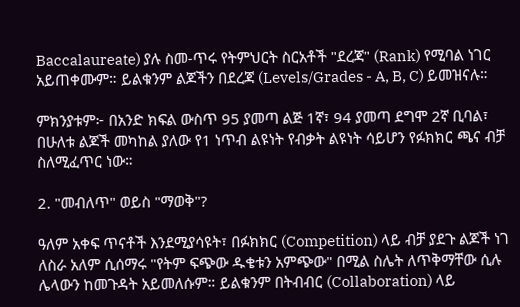Baccalaureate) ያሉ ስመ-ጥሩ የትምህርት ስርአቶች "ደረጃ" (Rank) የሚባል ነገር አይጠቀሙም። ይልቁንም ልጆችን በደረጃ (Levels/Grades - A, B, C) ይመዝናሉ።

ምክንያቱም፦ በአንድ ክፍል ውስጥ 95 ያመጣ ልጅ 1ኛ፣ 94 ያመጣ ደግሞ 2ኛ ቢባል፣ በሁለቱ ልጆች መካከል ያለው የ1 ነጥብ ልዩነት የብቃት ልዩነት ሳይሆን የፉክክር ጫና ብቻ ስለሚፈጥር ነው።

2. "መብለጥ" ወይስ "ማወቅ"?

ዓለም አቀፍ ጥናቶች እንደሚያሳዩት፣ በፉክክር (Competition) ላይ ብቻ ያደጉ ልጆች ነገ ለስራ አለም ሲሰማሩ "የትም ፍጭው ዱቄቱን አምጭው" በሚል ስሌት ለጥቅማቸው ሲሉ ሌላውን ከመጉዳት አይመለሱም። ይልቁንም በትብብር (Collaboration) ላይ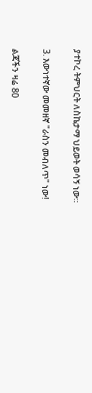ያተኮረ ትምህርት ለስኬታማ ህይወት ወሳኝ ነው።

3. እውነተኛው መመዘኛ "ራስን መብለጥ" ነው!

ልጃችን ዛሬ 80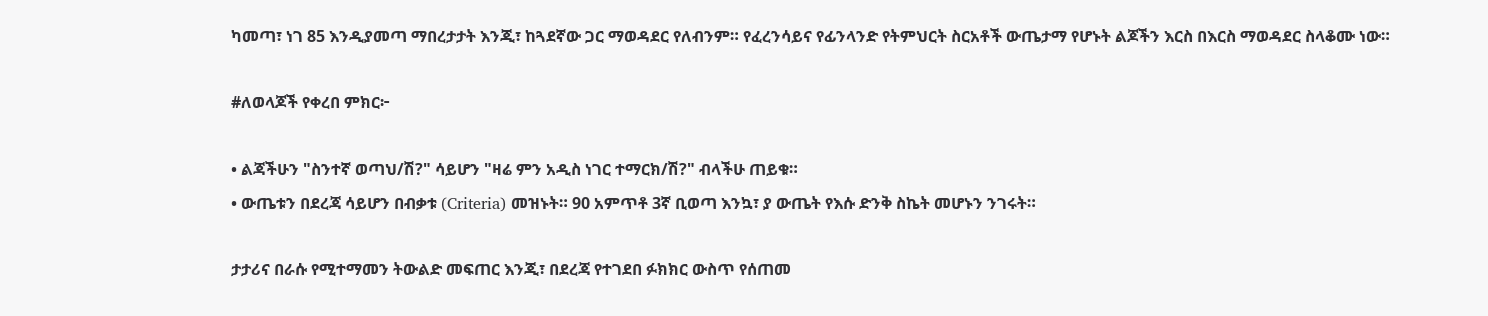ካመጣ፣ ነገ 85 እንዲያመጣ ማበረታታት እንጂ፣ ከጓደኛው ጋር ማወዳደር የለብንም። የፈረንሳይና የፊንላንድ የትምህርት ስርአቶች ውጤታማ የሆኑት ልጆችን እርስ በእርስ ማወዳደር ስላቆሙ ነው።

#ለወላጆች የቀረበ ምክር፦

• ልጃችሁን "ስንተኛ ወጣህ/ሽ?" ሳይሆን "ዛሬ ምን አዲስ ነገር ተማርክ/ሽ?" ብላችሁ ጠይቁ።
• ውጤቱን በደረጃ ሳይሆን በብቃቱ (Criteria) መዝኑት። 90 አምጥቶ 3ኛ ቢወጣ እንኳ፣ ያ ውጤት የእሱ ድንቅ ስኬት መሆኑን ንገሩት።

ታታሪና በራሱ የሚተማመን ትውልድ መፍጠር እንጂ፣ በደረጃ የተገደበ ፉክክር ውስጥ የሰጠመ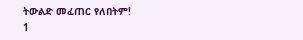ትውልድ መፈጠር የለበትም!
1